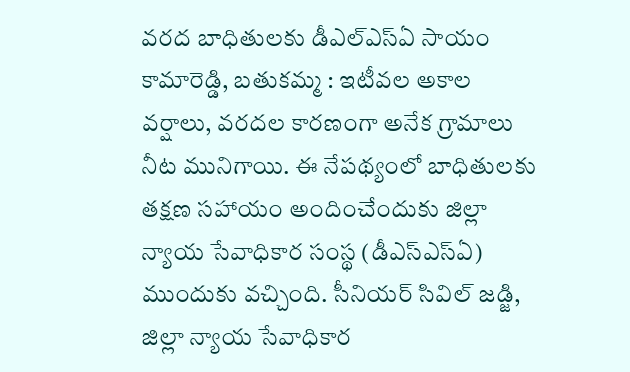వరద బాధితులకు డీఎల్ఎస్ఏ సాయం
కామారెడ్డి, బతుకమ్మ : ఇటీవల అకాల వర్షాలు, వరదల కారణంగా అనేక గ్రామాలు నీట మునిగాయి. ఈ నేపథ్యంలో బాధితులకు తక్షణ సహాయం అందించేందుకు జిల్లా న్యాయ సేవాధికార సంస్థ (డీఎస్ఎస్ఏ) ముందుకు వచ్చింది. సీనియర్ సివిల్ జడ్జి, జిల్లా న్యాయ సేవాధికార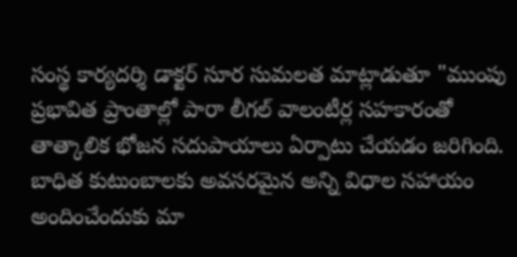సంస్థ కార్యదర్శి డాక్టర్ సూర సుమలత మాట్లాడుతూ "ముంపు ప్రభావిత ప్రాంతాల్లో పారా లీగల్ వాలంటీర్ల సహకారంతో తాత్కాలిక భోజన సదుపాయాలు ఏర్పాటు చేయడం జరిగింది. బాధిత కుటుంబాలకు అవసరమైన అన్ని విధాల సహాయం అందించేందుకు మా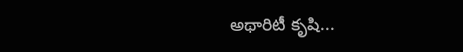అథారిటీ కృషి...